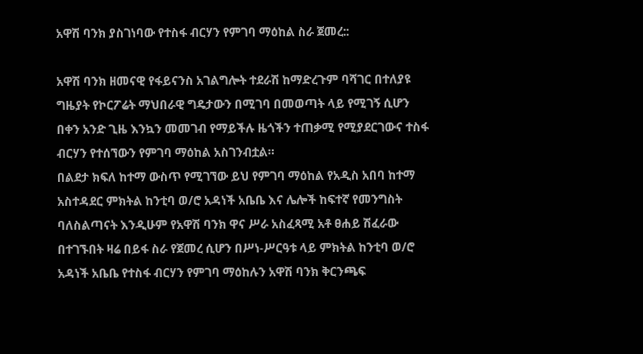አዋሽ ባንክ ያስገነባው የተስፋ ብርሃን የምገባ ማዕከል ስራ ጀመረ::

አዋሽ ባንክ ዘመናዊ የፋይናንስ አገልግሎት ተደራሽ ከማድረጉም ባሻገር በተለያዩ ግዜያት የኮርፖሬት ማህበራዊ ግዴታውን በሚገባ በመወጣት ላይ የሚገኝ ሲሆን በቀን አንድ ጊዜ እንኳን መመገብ የማይችሉ ዜጎችን ተጠቃሚ የሚያደርገውና ተስፋ ብርሃን የተሰኘውን የምገባ ማዕከል አስገንብቷል።
በልደታ ክፍለ ከተማ ውስጥ የሚገኘው ይህ የምገባ ማዕከል የአዲስ አበባ ከተማ አስተዳደር ምክትል ከንቲባ ወ/ሮ አዳነች አቤቤ እና ሌሎች ከፍተኛ የመንግስት ባለስልጣናት እንዲሁም የአዋሽ ባንክ ዋና ሥራ አስፈጻሚ አቶ ፀሐይ ሽፈራው በተገኙበት ዛሬ በይፋ ስራ የጀመረ ሲሆን በሥነ-ሥርዓቱ ላይ ምክትል ከንቲባ ወ/ሮ አዳነች አቤቤ የተስፋ ብርሃን የምገባ ማዕከሉን አዋሽ ባንክ ቅርንጫፍ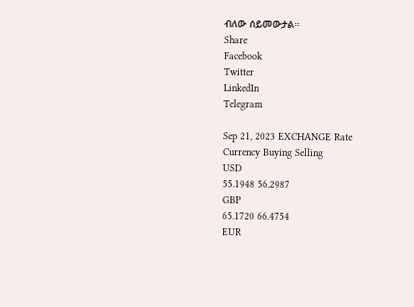ብለው ሰይመውታል።
Share
Facebook
Twitter
LinkedIn
Telegram

Sep 21, 2023 EXCHANGE Rate
Currency Buying Selling
USD
55.1948 56.2987
GBP
65.1720 66.4754
EUR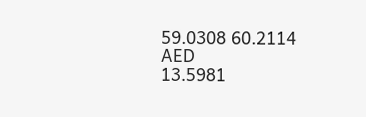59.0308 60.2114
AED
13.5981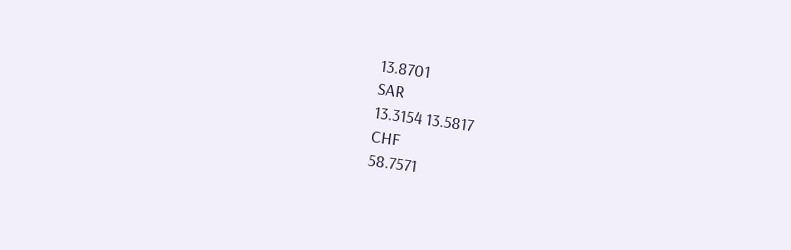13.8701
SAR
13.3154 13.5817
CHF
58.7571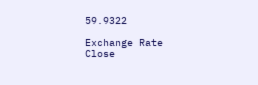59.9322

Exchange Rate
Close